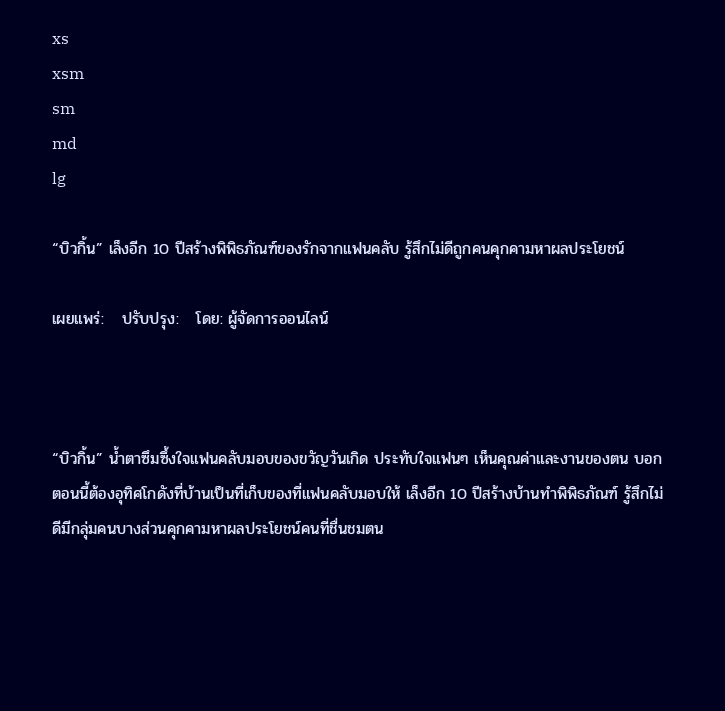xs
xsm
sm
md
lg

“บิวกิ้น” เล็งอีก 10 ปีสร้างพิพิธภัณฑ์ของรักจากแฟนคลับ รู้สึกไม่ดีถูกคนคุกคามหาผลประโยชน์

เผยแพร่:   ปรับปรุง:   โดย: ผู้จัดการออนไลน์



“บิวกิ้น” น้ำตาซึมซึ้งใจแฟนคลับมอบของขวัญวันเกิด ประทับใจแฟนๆ เห็นคุณค่าและงานของตน บอกตอนนี้ต้องอุทิศโกดังที่บ้านเป็นที่เก็บของที่แฟนคลับมอบให้ เล็งอีก 10 ปีสร้างบ้านทำพิพิธภัณฑ์ รู้สึกไม่ดีมีกลุ่มคนบางส่วนคุกคามหาผลประโยชน์คนที่ชื่นชมตน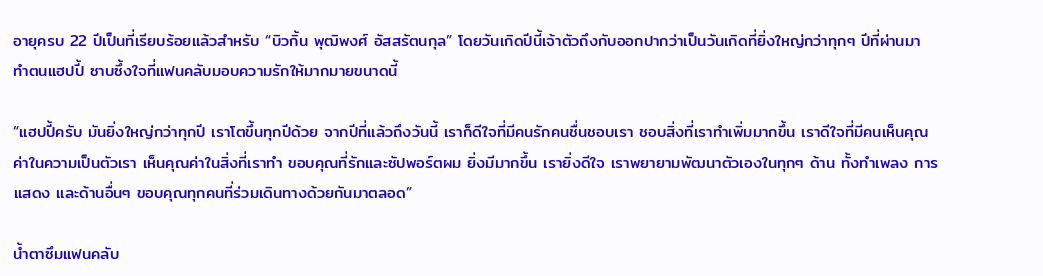อายุครบ 22 ปีเป็นที่เรียบร้อยแล้วสำหรับ “บิวกิ้น พุฒิพงศ์ อัสสรัตนกุล” โดยวันเกิดปีนี้เจ้าตัวถึงกับออกปากว่าเป็นวันเกิดที่ยิ่งใหญ่กว่าทุกๆ ปีที่ผ่านมา ทำตนแฮปปี้ ซาบซึ้งใจที่แฟนคลับมอบความรักให้มากมายขนาดนี้

“แฮปปี้ครับ มันยิ่งใหญ่กว่าทุกปี เราโตขึ้นทุกปีด้วย จากปีที่แล้วถึงวันนี้ เราก็ดีใจที่มีคนรักคนชื่นชอบเรา ชอบสิ่งที่เราทำเพิ่มมากขึ้น เราดีใจที่มีคนเห็นคุณค่าในความเป็นตัวเรา เห็นคุณค่าในสิ่งที่เราทำ ขอบคุณที่รักและซัปพอร์ตผม ยิ่งมีมากขึ้น เรายิ่งดีใจ เราพยายามพัฒนาตัวเองในทุกๆ ด้าน ทั้งทำเพลง การแสดง และด้านอื่นๆ ขอบคุณทุกคนที่ร่วมเดินทางด้วยกันมาตลอด”

น้ำตาซึมแฟนคลับ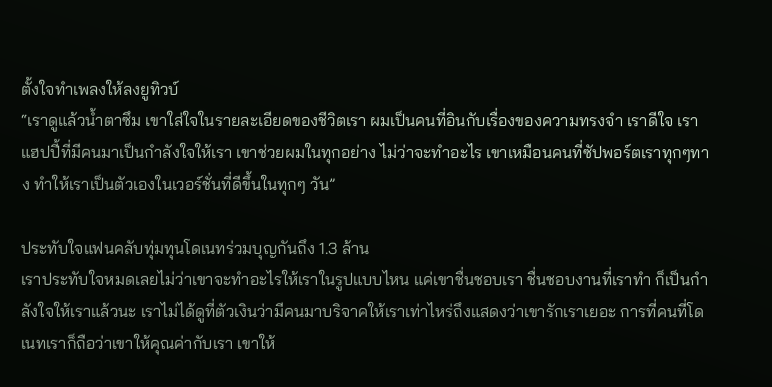ตั้งใจทำเพลงให้ลงยูทิวบ์
“เราดูแล้วน้ำตาซึม เขาใส่ใจในรายละเอียดของชีวิตเรา ผมเป็นคนที่อินกับเรื่องของความทรงจำ เราดีใจ เราแฮปปี้ที่มีคนมาเป็นกำลังใจให้เรา เขาช่วยผมในทุกอย่าง ไม่ว่าจะทำอะไร เขาเหมือนคนที่ซัปพอร์ตเราทุกๆทาง ทำให้เราเป็นตัวเองในเวอร์ชั่นที่ดีขึ้นในทุกๆ วัน”

ประทับใจแฟนคลับทุ่มทุนโดเนทร่วมบุญกันถึง 1.3 ล้าน
เราประทับใจหมดเลยไม่ว่าเขาจะทำอะไรให้เราในรูปแบบไหน แค่เขาชื่นชอบเรา ชื่นชอบงานที่เราทำ ก็เป็นกำลังใจให้เราแล้วนะ เราไม่ได้ดูที่ตัวเงินว่ามีคนมาบริจาคให้เราเท่าไหร่ถึงแสดงว่าเขารักเราเยอะ การที่คนที่โดเนทเราก็ถือว่าเขาให้คุณค่ากับเรา เขาให้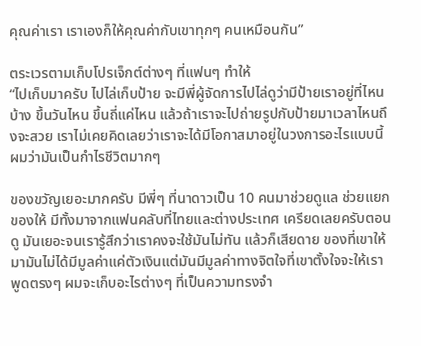คุณค่าเรา เราเองก็ให้คุณค่ากับเขาทุกๆ คนเหมือนกัน”

ตระเวรตามเก็บโปรเจ็กต์ต่างๆ ที่แฟนๆ ทำให้
“ไปเก็บมาครับ ไปไล่เก็บป้าย จะมีพี่ผู้จัดการไปไล่ดูว่ามีป้ายเราอยู่ที่ไหนบ้าง ขึ้นวันไหน ขึ้นถี่แค่ไหน แล้วถ้าเราจะไปถ่ายรูปกับป้ายมาเวลาไหนถึงจะสวย เราไม่เคยคิดเลยว่าเราจะได้มีโอกาสมาอยู่ในวงการอะไรแบบนี้ ผมว่ามันเป็นกำไรชีวิตมากๆ

ของขวัญเยอะมากครับ มีพี่ๆ ที่นาดาวเป็น 10 คนมาช่วยดูแล ช่วยแยกของให้ มีทั้งมาจากแฟนคลับที่ไทยและต่างประเทศ เครียดเลยครับตอนดู มันเยอะจนเรารู้สึกว่าเราคงจะใช้มันไม่ทัน แล้วก็เสียดาย ของที่เขาให้มามันไม่ได้มีมูลค่าแค่ตัวเงินแต่มันมีมูลค่าทางจิตใจที่เขาตั้งใจจะให้เรา พูดตรงๆ ผมจะเก็บอะไรต่างๆ ที่เป็นความทรงจำ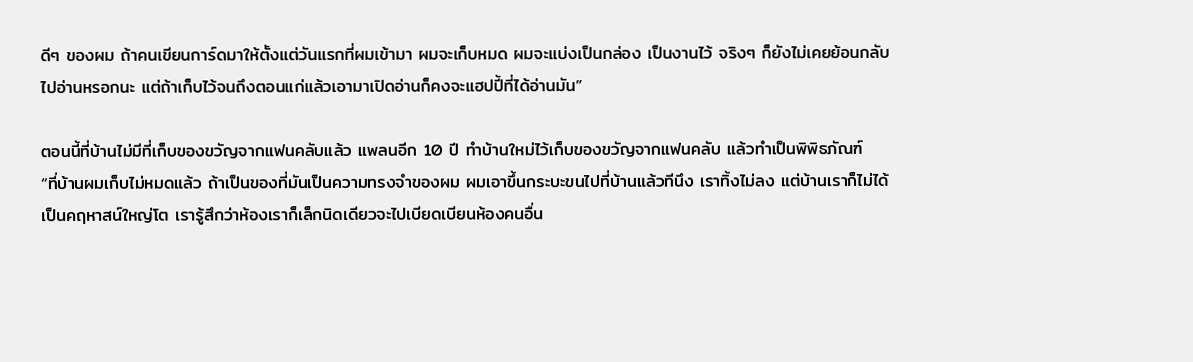ดีๆ ของผม ถ้าคนเขียนการ์ดมาให้ตั้งแต่วันแรกที่ผมเข้ามา ผมจะเก็บหมด ผมจะแบ่งเป็นกล่อง เป็นงานไว้ จริงๆ ก็ยังไม่เคยย้อนกลับไปอ่านหรอกนะ แต่ถ้าเก็บไว้จนถึงตอนแก่แล้วเอามาเปิดอ่านก็คงจะแฮปปี้ที่ได้อ่านมัน”

ตอนนี้ที่บ้านไม่มีที่เก็บของขวัญจากแฟนคลับแล้ว แพลนอีก 10 ปี ทำบ้านใหม่ไว้เก็บของขวัญจากแฟนคลับ แล้วทำเป็นพิพิธภัณฑ์
“ที่บ้านผมเก็บไม่หมดแล้ว ถ้าเป็นของที่มันเป็นความทรงจำของผม ผมเอาขึ้นกระบะขนไปที่บ้านแล้วทีนึง เราทิ้งไม่ลง แต่บ้านเราก็ไม่ได้เป็นคฤหาสน์ใหญ่โต เรารู้สึกว่าห้องเราก็เล็กนิดเดียวจะไปเบียดเบียนห้องคนอื่น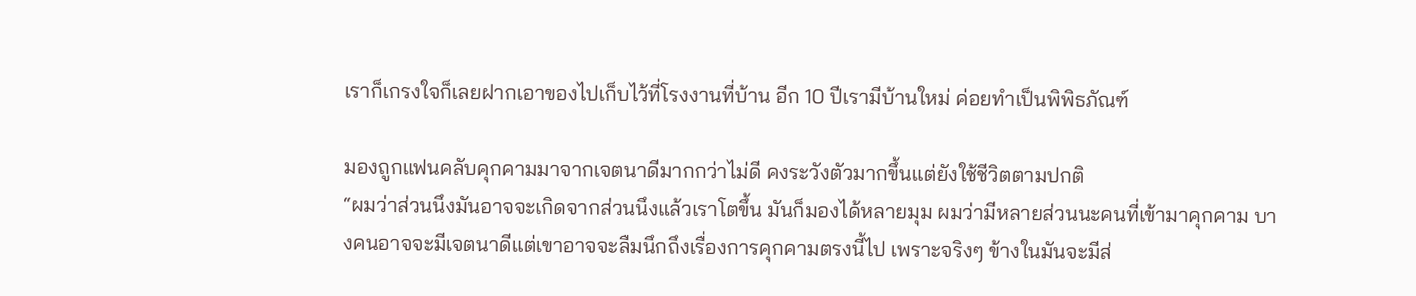เราก็เกรงใจก็เลยฝากเอาของไปเก็บไว้ที่โรงงานที่บ้าน อีก 10 ปีเรามีบ้านใหม่ ค่อยทำเป็นพิพิธภัณฑ์

มองถูกแฟนคลับคุกคามมาจากเจตนาดีมากกว่าไม่ดี คงระวังตัวมากขึ้นแต่ยังใช้ชีวิตตามปกติ
“ผมว่าส่วนนึงมันอาจจะเกิดจากส่วนนึงแล้วเราโตขึ้น มันก็มองได้หลายมุม ผมว่ามีหลายส่วนนะคนที่เข้ามาคุกคาม บางคนอาจจะมีเจตนาดีแต่เขาอาจจะลืมนึกถึงเรื่องการคุกคามตรงนี้ไป เพราะจริงๆ ข้างในมันจะมีส่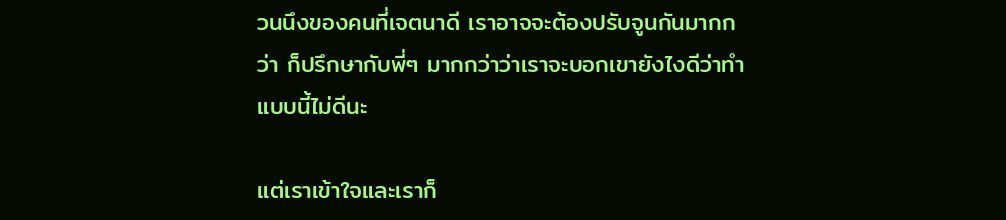วนนึงของคนที่เจตนาดี เราอาจจะต้องปรับจูนกันมากกว่า ก็ปรึกษากับพี่ๆ มากกว่าว่าเราจะบอกเขายังไงดีว่าทำแบบนี้ไม่ดีนะ

แต่เราเข้าใจและเราก็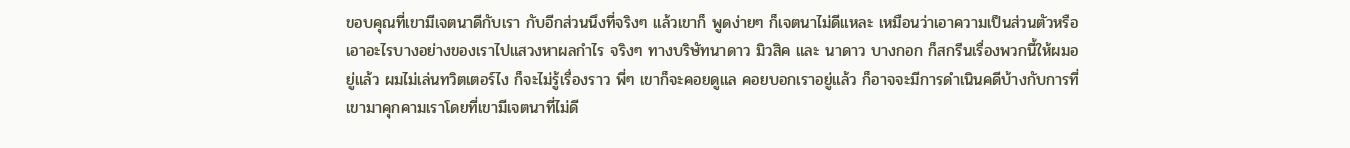ขอบคุณที่เขามีเจตนาดีกับเรา กับอีกส่วนนึงที่จริงๆ แล้วเขาก็ พูดง่ายๆ ก็เจตนาไม่ดีแหละ เหมือนว่าเอาความเป็นส่วนตัวหรือเอาอะไรบางอย่างของเราไปแสวงหาผลกำไร จริงๆ ทางบริษัทนาดาว มิวสิค และ นาดาว บางกอก ก็สกรีนเรื่องพวกนี้ให้ผมอยู่แล้ว ผมไม่เล่นทวิตเตอร์ไง ก็จะไม่รู้เรื่องราว พี่ๆ เขาก็จะคอยดูแล คอยบอกเราอยู่แล้ว ก็อาจจะมีการดำเนินคดีบ้างกับการที่เขามาคุกคามเราโดยที่เขามีเจตนาที่ไม่ดี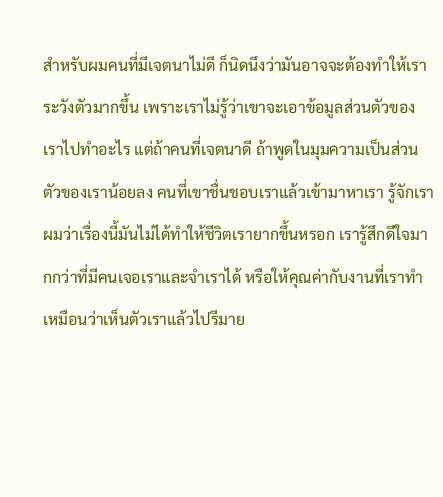สำหรับผมคนที่มีเจตนาไม่ดี ก็นิดนึงว่ามันอาจจะต้องทำให้เราระวังตัวมากขึ้น เพราะเราไม่รู้ว่าเขาจะเอาข้อมูลส่วนตัวของเราไปทำอะไร แต่ถ้าคนที่เจตนาดี ถ้าพูดในมุมความเป็นส่วนตัวของเราน้อยลง คนที่เขาชื่นชอบเราแล้วเข้ามาหาเรา รู้จักเรา ผมว่าเรื่องนี้มันไม่ได้ทำให้ชีวิตเรายากขึ้นหรอก เรารู้สึกดีใจมากกว่าที่มีคนเจอเราและจำเราได้ หรือให้คุณค่ากับงานที่เราทำ เหมือนว่าเห็นตัวเราแล้วไปรีมาย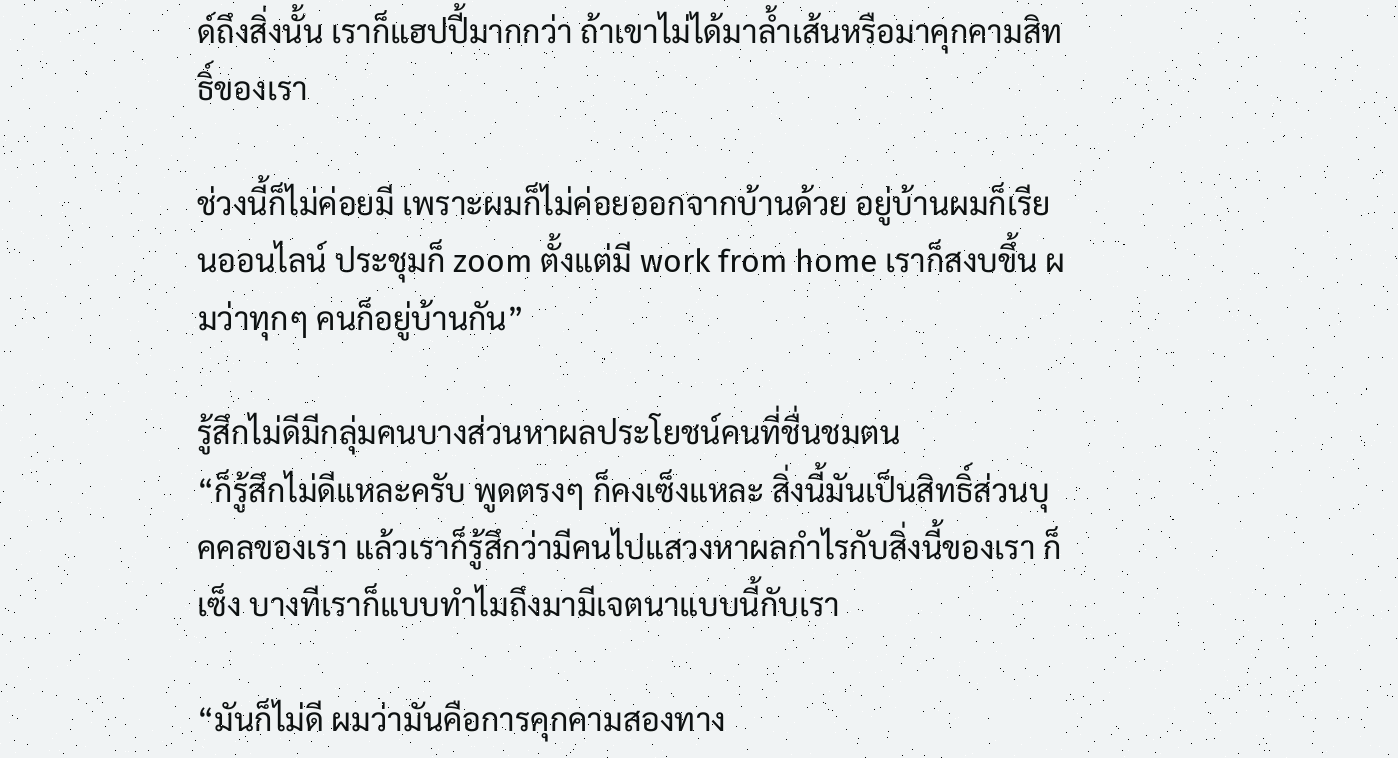ด์ถึงสิ่งนั้น เราก็แฮปปี้มากกว่า ถ้าเขาไม่ได้มาล้ำเส้นหรือมาคุกคามสิทธิ์ของเรา

ช่วงนี้ก็ไม่ค่อยมี เพราะผมก็ไม่ค่อยออกจากบ้านด้วย อยู่บ้านผมก็เรียนออนไลน์ ประชุมก็ zoom ตั้งแต่มี work from home เราก็สงบขึ้น ผมว่าทุกๆ คนก็อยู่บ้านกัน”

รู้สึกไม่ดีมีกลุ่มคนบางส่วนหาผลประโยชน์คนที่ชื่นชมตน
“ก็รู้สึกไม่ดีแหละครับ พูดตรงๆ ก็คงเซ็งแหละ สิ่งนี้มันเป็นสิทธิ์ส่วนบุคคลของเรา แล้วเราก็รู้สึกว่ามีคนไปแสวงหาผลกำไรกับสิ่งนี้ของเรา ก็เซ็ง บางทีเราก็แบบทำไมถึงมามีเจตนาแบบนี้กับเรา

“มันก็ไม่ดี ผมว่ามันคือการคุกคามสองทาง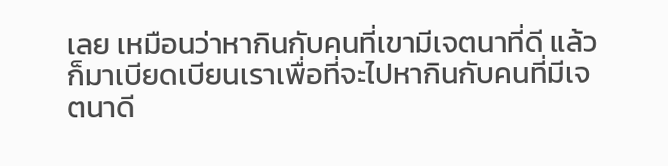เลย เหมือนว่าหากินกับคนที่เขามีเจตนาที่ดี แล้วก็มาเบียดเบียนเราเพื่อที่จะไปหากินกับคนที่มีเจตนาดี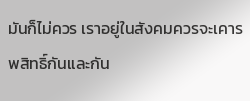มันก็ไม่ควร เราอยู่ในสังคมควรจะเคารพสิทธิ์กันและกัน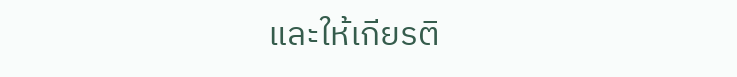และให้เกียรติ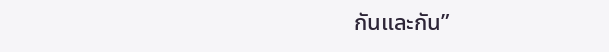กันและกัน”